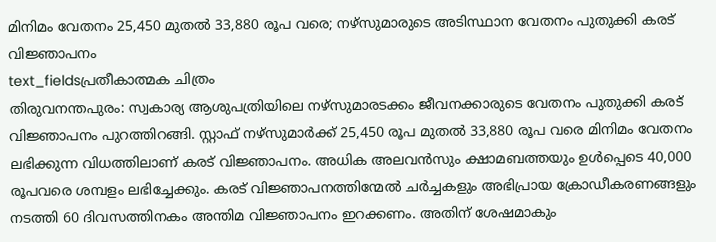മിനിമം വേതനം 25,450 മുതൽ 33,880 രൂപ വരെ; നഴ്സുമാരുടെ അടിസ്ഥാന വേതനം പുതുക്കി കരട് വിജ്ഞാപനം
text_fieldsപ്രതീകാത്മക ചിത്രം
തിരുവനന്തപുരം: സ്വകാര്യ ആശുപത്രിയിലെ നഴ്സുമാരടക്കം ജീവനക്കാരുടെ വേതനം പുതുക്കി കരട് വിജ്ഞാപനം പുറത്തിറങ്ങി. സ്റ്റാഫ് നഴ്സുമാർക്ക് 25,450 രൂപ മുതൽ 33,880 രൂപ വരെ മിനിമം വേതനം ലഭിക്കുന്ന വിധത്തിലാണ് കരട് വിജ്ഞാപനം. അധിക അലവൻസും ക്ഷാമബത്തയും ഉൾപ്പെടെ 40,000 രൂപവരെ ശമ്പളം ലഭിച്ചേക്കും. കരട് വിജ്ഞാപനത്തിന്മേൽ ചർച്ചകളും അഭിപ്രായ ക്രോഡീകരണങ്ങളും നടത്തി 60 ദിവസത്തിനകം അന്തിമ വിജ്ഞാപനം ഇറക്കണം. അതിന് ശേഷമാകും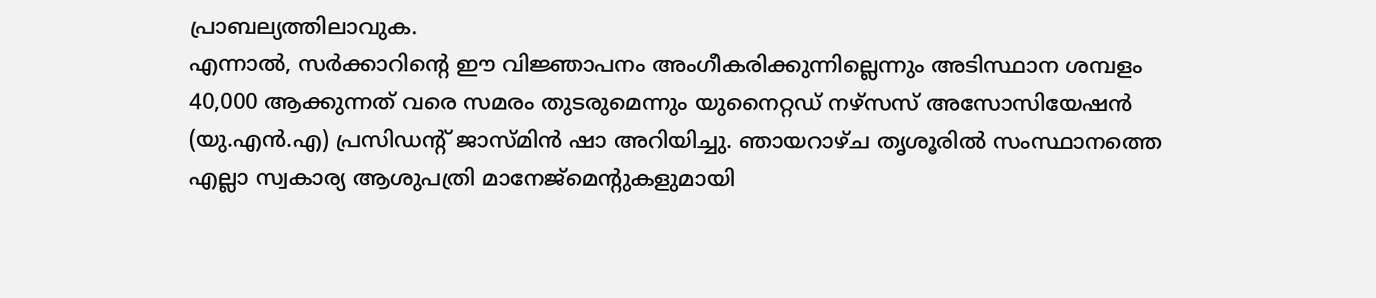പ്രാബല്യത്തിലാവുക.
എന്നാൽ, സർക്കാറിന്റെ ഈ വിജ്ഞാപനം അംഗീകരിക്കുന്നില്ലെന്നും അടിസ്ഥാന ശമ്പളം 40,000 ആക്കുന്നത് വരെ സമരം തുടരുമെന്നും യുനൈറ്റഡ് നഴ്സസ് അസോസിയേഷൻ (യു.എൻ.എ) പ്രസിഡന്റ് ജാസ്മിൻ ഷാ അറിയിച്ചു. ഞായറാഴ്ച തൃശൂരിൽ സംസ്ഥാനത്തെ എല്ലാ സ്വകാര്യ ആശുപത്രി മാനേജ്മെന്റുകളുമായി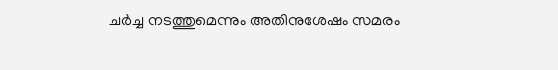ചർച്ച നടത്തുമെന്നും അതിനുശേഷം സമരം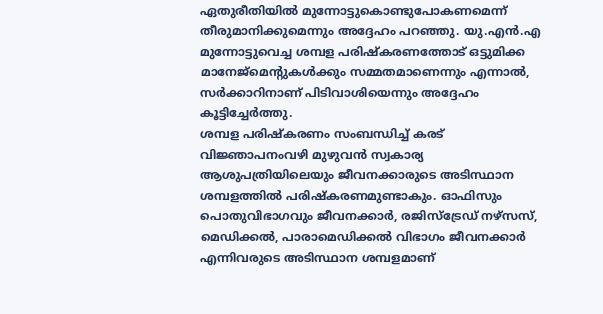ഏതുരീതിയിൽ മുന്നോട്ടുകൊണ്ടുപോകണമെന്ന് തീരുമാനിക്കുമെന്നും അദ്ദേഹം പറഞ്ഞു. യു.എൻ.എ മുന്നോട്ടുവെച്ച ശമ്പള പരിഷ്കരണത്തോട് ഒട്ടുമിക്ക മാനേജ്മെന്റുകൾക്കും സമ്മതമാണെന്നും എന്നാൽ, സർക്കാറിനാണ് പിടിവാശിയെന്നും അദ്ദേഹം കൂട്ടിച്ചേർത്തു.
ശമ്പള പരിഷ്കരണം സംബന്ധിച്ച് കരട് വിജ്ഞാപനംവഴി മുഴുവൻ സ്വകാര്യ ആശുപത്രിയിലെയും ജീവനക്കാരുടെ അടിസ്ഥാന ശമ്പളത്തിൽ പരിഷ്കരണമുണ്ടാകും. ഓഫിസും പൊതുവിഭാഗവും ജീവനക്കാർ, രജിസ്ട്രേഡ് നഴ്സസ്, മെഡിക്കൽ, പാരാമെഡിക്കൽ വിഭാഗം ജീവനക്കാർ എന്നിവരുടെ അടിസ്ഥാന ശമ്പളമാണ്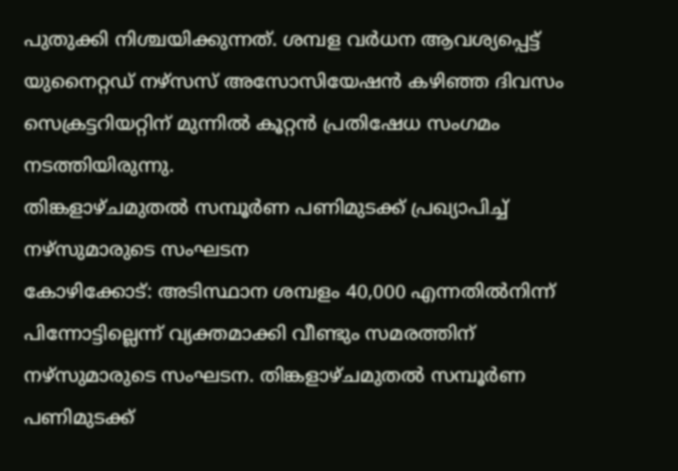പുതുക്കി നിശ്ചയിക്കുന്നത്. ശമ്പള വർധന ആവശ്യപ്പെട്ട് യുനൈറ്റഡ് നഴ്സസ് അസോസിയേഷൻ കഴിഞ്ഞ ദിവസം സെക്രട്ടറിയറ്റിന് മുന്നിൽ കൂറ്റൻ പ്രതിഷേധ സംഗമം നടത്തിയിരുന്നു.
തിങ്കളാഴ്ചമുതൽ സമ്പൂർണ പണിമുടക്ക് പ്രഖ്യാപിച്ച് നഴ്സുമാരുടെ സംഘടന
കോഴിക്കോട്: അടിസ്ഥാന ശമ്പളം 40,000 എന്നതിൽനിന്ന് പിന്നോട്ടില്ലെന്ന് വ്യക്തമാക്കി വീണ്ടും സമരത്തിന് നഴ്സുമാരുടെ സംഘടന. തിങ്കളാഴ്ചമുതൽ സമ്പൂർണ പണിമുടക്ക്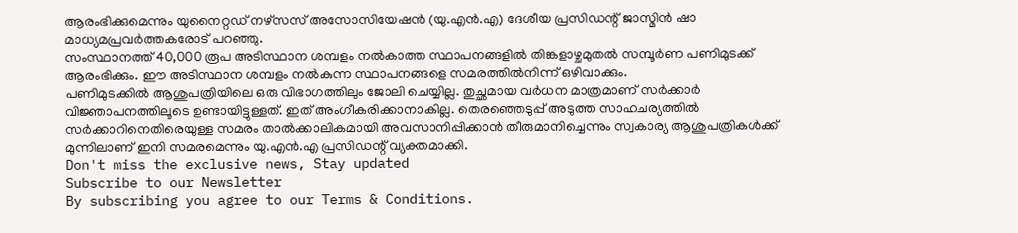ആരംഭിക്കുമെന്നും യുനൈറ്റഡ് നഴ്സസ് അസോസിയേഷൻ (യു.എൻ.എ) ദേശീയ പ്രസിഡന്റ് ജാസ്മിൻ ഷാ മാധ്യമപ്രവർത്തകരോട് പറഞ്ഞു.
സംസ്ഥാനത്ത് 40,000 രൂപ അടിസ്ഥാന ശമ്പളം നൽകാത്ത സ്ഥാപനങ്ങളിൽ തിങ്കളാഴ്ചമുതൽ സമ്പൂർണ പണിമുടക്ക് ആരംഭിക്കും. ഈ അടിസ്ഥാന ശമ്പളം നൽകുന്ന സ്ഥാപനങ്ങളെ സമരത്തിൽനിന്ന് ഒഴിവാക്കും.
പണിമുടക്കിൽ ആശുപത്രിയിലെ ഒരു വിഭാഗത്തിലും ജോലി ചെയ്യില്ല. തുച്ഛമായ വർധന മാത്രമാണ് സർക്കാർ വിജ്ഞാപനത്തിലൂടെ ഉണ്ടായിട്ടുള്ളത്. ഇത് അംഗീകരിക്കാനാകില്ല. തെരഞ്ഞെടുപ്പ് അടുത്ത സാഹചര്യത്തിൽ സർക്കാറിനെതിരെയുള്ള സമരം താൽക്കാലികമായി അവസാനിപ്പിക്കാൻ തീരുമാനിച്ചെന്നും സ്വകാര്യ ആശുപത്രികൾക്ക് മുന്നിലാണ് ഇനി സമരമെന്നും യു.എൻ.എ പ്രസിഡന്റ് വ്യക്തമാക്കി.
Don't miss the exclusive news, Stay updated
Subscribe to our Newsletter
By subscribing you agree to our Terms & Conditions.